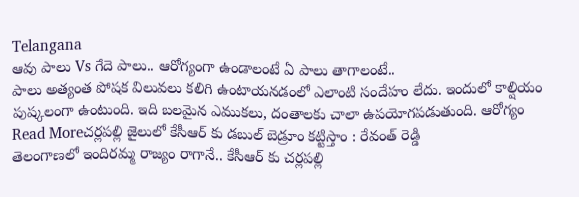Telangana
ఆవు పాలు Vs గేదె పాలు.. ఆరోగ్యంగా ఉండాలంటే ఏ పాలు తాగాలంటే..
పాలు అత్యంత పోషక విలువలు కలిగి ఉంటాయనడంలో ఎలాంటి సందేహం లేదు. ఇందులో కాల్షియం పుష్కలంగా ఉంటుంది. ఇది బలమైన ఎముకలు, దంతాలకు చాలా ఉపయోగపడుతుంది. ఆరోగ్యం
Read Moreచర్లపల్లి జైలులో కేసీఆర్ కు డబుల్ బెడ్రూం కట్టిస్తాం : రేవంత్ రెడ్డి
తెలంగాణలో ఇందిరమ్మ రాజ్యం రాగానే.. కేసీఆర్ కు చర్లపల్లి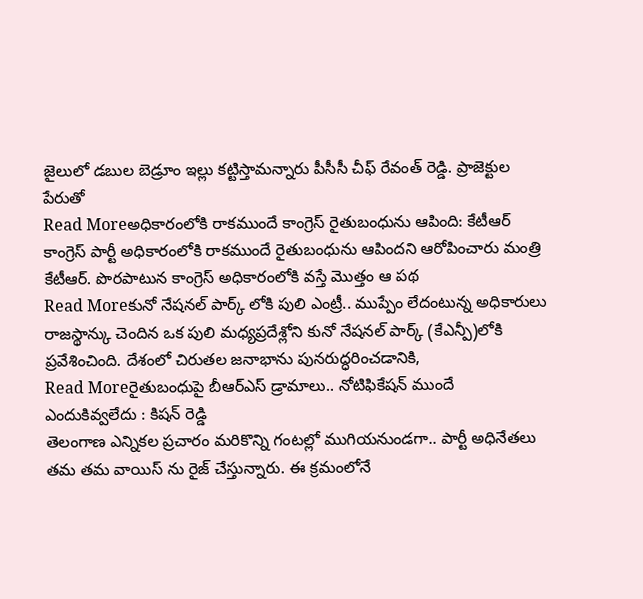జైలులో డబుల బెడ్రూం ఇల్లు కట్టిస్తామన్నారు పీసీసీ చీఫ్ రేవంత్ రెడ్డి. ప్రాజెక్టుల పేరుతో
Read Moreఅధికారంలోకి రాకముందే కాంగ్రెస్ రైతుబంధును ఆపింది: కేటీఆర్
కాంగ్రెస్ పార్టీ అధికారంలోకి రాకముందే రైతుబంధును ఆపిందని ఆరోపించారు మంత్రి కేటీఆర్. పొరపాటున కాంగ్రెస్ అధికారంలోకి వస్తే మొత్తం ఆ పథ
Read Moreకునో నేషనల్ పార్క్ లోకి పులి ఎంట్రీ.. ముప్పేం లేదంటున్న అధికారులు
రాజస్థాన్కు చెందిన ఒక పులి మధ్యప్రదేశ్లోని కునో నేషనల్ పార్క్ (కేఎన్పీ)లోకి ప్రవేశించింది. దేశంలో చిరుతల జనాభాను పునరుద్ధరించడానికి,
Read Moreరైతుబంధుపై బీఆర్ఎస్ డ్రామాలు.. నోటిఫికేషన్ ముందే ఎందుకివ్వలేదు : కిషన్ రెడ్డి
తెలంగాణ ఎన్నికల ప్రచారం మరికొన్ని గంటల్లో ముగియనుండగా.. పార్టీ అధినేతలు తమ తమ వాయిస్ ను రైజ్ చేస్తున్నారు. ఈ క్రమంలోనే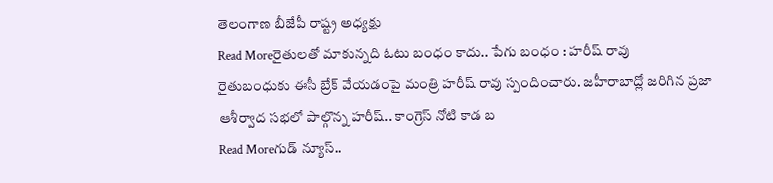తెలంగాణ బీజేపీ రాష్ట్ర అధ్యక్షు
Read Moreరైతులతో మాకున్నది ఓటు బంధం కాదు.. పేగు బంధం : హరీష్ రావు
రైతుబంధుకు ఈసీ బ్రేక్ వేయడంపై మంత్రి హరీష్ రావు స్పందించారు. జహీరాబాద్లో జరిగిన ప్రజా ఆశీర్వాద సభలో పాల్గొన్న హరీష్.. కాంగ్రెస్ నోటి కాడ బ
Read Moreగుడ్ న్యూస్..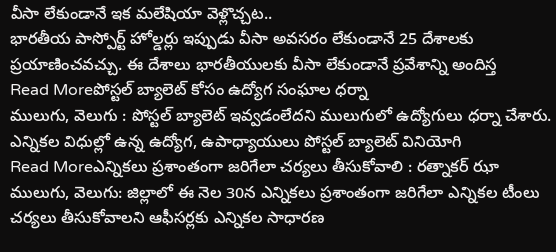వీసా లేకుండానే ఇక మలేషియా వెళ్లొచ్చట..
భారతీయ పాస్పోర్ట్ హోల్డర్లు ఇప్పుడు వీసా అవసరం లేకుండానే 25 దేశాలకు ప్రయాణించవచ్చు. ఈ దేశాలు భారతీయులకు వీసా లేకుండానే ప్రవేశాన్ని అందిస్త
Read Moreపోస్టల్ బ్యాలెట్ కోసం ఉద్యోగ సంఘాల ధర్నా
ములుగు, వెలుగు : పోస్టల్ బ్యాలెట్ ఇవ్వడంలేదని ములుగులో ఉద్యోగులు ధర్నా చేశారు. ఎన్నికల విధుల్లో ఉన్న ఉద్యోగ, ఉపాధ్యాయులు పోస్టల్ బ్యాలెట్ వినియోగి
Read Moreఎన్నికలు ప్రశాంతంగా జరిగేలా చర్యలు తీసుకోవాలి : రత్నాకర్ ఝా
ములుగు, వెలుగు: జిల్లాలో ఈ నెల 30న ఎన్నికలు ప్రశాంతంగా జరిగేలా ఎన్నికల టీంలు చర్యలు తీసుకోవాలని ఆఫీసర్లకు ఎన్నికల సాధారణ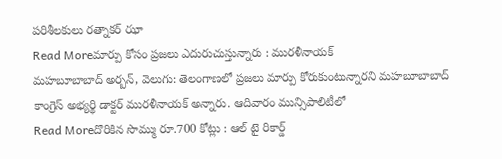పరిశీలకులు రత్నాకర్ ఝా
Read Moreమార్పు కోసం ప్రజలు ఎదురుచుస్తున్నారు : మురళీనాయక్
మహబూబాబాద్ అర్బన్, వెలుగు: తెలంగాణలో ప్రజలు మార్పు కోరుకుంటున్నారని మహబూబాబాద్ కాంగ్రెస్ అభ్యర్థి డాక్టర్ మురళీనాయక్ అన్నారు. ఆదివారం మున్సిపాలిటీలో
Read Moreదొరికిన సొమ్ము రూ.700 కోట్లు : ఆల్ టై రికార్డ్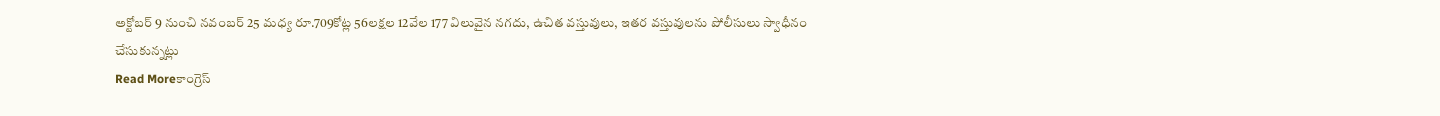అక్టోబర్ 9 నుంచి నవంబర్ 25 మధ్య రూ.709కోట్ల 56లక్షల 12వేల 177 విలువైన నగదు, ఉచిత వస్తువులు, ఇతర వస్తువులను పోలీసులు స్వాధీనం చేసుకున్నట్లు
Read Moreకాంగ్రెస్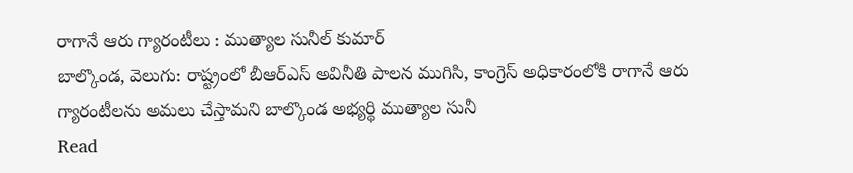రాగానే ఆరు గ్యారంటీలు : ముత్యాల సునీల్ కుమార్
బాల్కొండ, వెలుగు: రాష్ట్రంలో బీఆర్ఎస్ అవినీతి పాలన ముగిసి, కాంగ్రెస్ అధికారంలోకి రాగానే ఆరు గ్యారంటీలను అమలు చేస్తామని బాల్కొండ అభ్యర్థి ముత్యాల సునీ
Read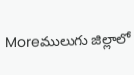Moreములుగు జిల్లాలో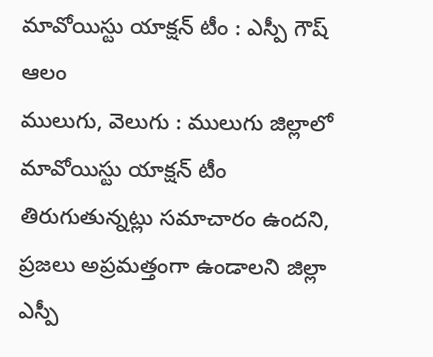మావోయిస్టు యాక్షన్ టీం : ఎస్పీ గౌష్ ఆలం
ములుగు, వెలుగు : ములుగు జిల్లాలో మావోయిస్టు యాక్షన్ టీం తిరుగుతున్నట్లు సమాచారం ఉందని, ప్రజలు అప్రమత్తంగా ఉండాలని జిల్లా ఎస్పీ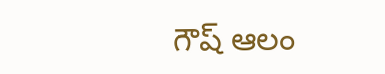గౌష్ ఆలం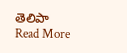తెలిపా
Read More